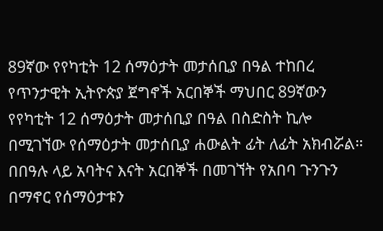89ኛው የየካቲት 12 ሰማዕታት መታሰቢያ በዓል ተከበረ
የጥንታዊት ኢትዮጵያ ጀግኖች አርበኞች ማህበር 89ኛውን የየካቲት 12 ሰማዕታት መታሰቢያ በዓል በስድስት ኪሎ በሚገኘው የሰማዕታት መታሰቢያ ሐውልት ፊት ለፊት አክብሯል። በበዓሉ ላይ አባትና እናት አርበኞች በመገኘት የአበባ ጉንጉን በማኖር የሰማዕታቱን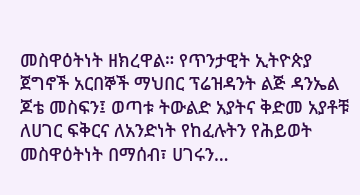መስዋዕትነት ዘክረዋል። የጥንታዊት ኢትዮጵያ ጀግኖች አርበኞች ማህበር ፕሬዝዳንት ልጅ ዳንኤል ጆቴ መስፍን፤ ወጣቱ ትውልድ አያትና ቅድመ አያቶቹ ለሀገር ፍቅርና ለአንድነት የከፈሉትን የሕይወት መስዋዕትነት በማሰብ፣ ሀገሩን…